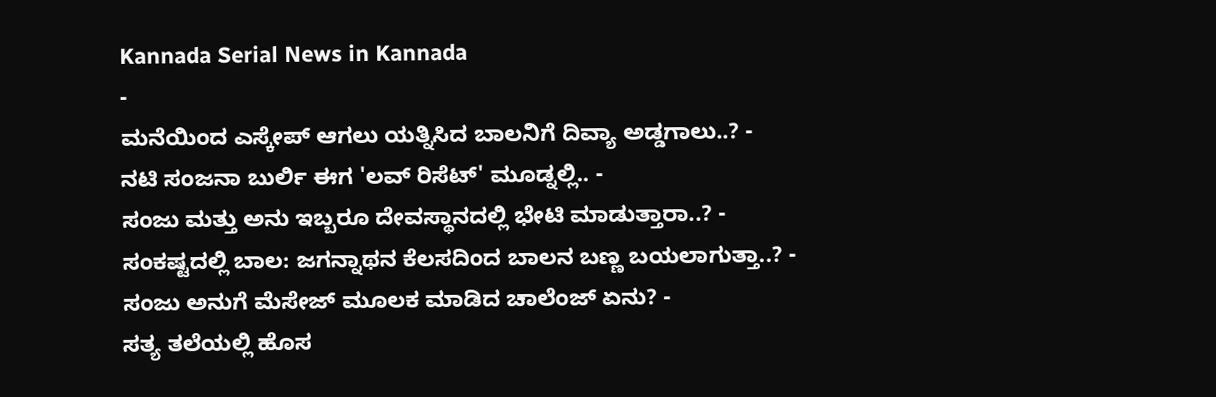Kannada Serial News in Kannada
-
ಮನೆಯಿಂದ ಎಸ್ಕೇಪ್ ಆಗಲು ಯತ್ನಿಸಿದ ಬಾಲನಿಗೆ ದಿವ್ಯಾ ಅಡ್ಡಗಾಲು..? -
ನಟಿ ಸಂಜನಾ ಬುರ್ಲಿ ಈಗ 'ಲವ್ ರಿಸೆಟ್' ಮೂಡ್ನಲ್ಲಿ.. -
ಸಂಜು ಮತ್ತು ಅನು ಇಬ್ಬರೂ ದೇವಸ್ಥಾನದಲ್ಲಿ ಭೇಟಿ ಮಾಡುತ್ತಾರಾ..? -
ಸಂಕಷ್ಟದಲ್ಲಿ ಬಾಲ: ಜಗನ್ನಾಥನ ಕೆಲಸದಿಂದ ಬಾಲನ ಬಣ್ಣ ಬಯಲಾಗುತ್ತಾ..? -
ಸಂಜು ಅನುಗೆ ಮೆಸೇಜ್ ಮೂಲಕ ಮಾಡಿದ ಚಾಲೆಂಜ್ ಏನು? -
ಸತ್ಯ ತಲೆಯಲ್ಲಿ ಹೊಸ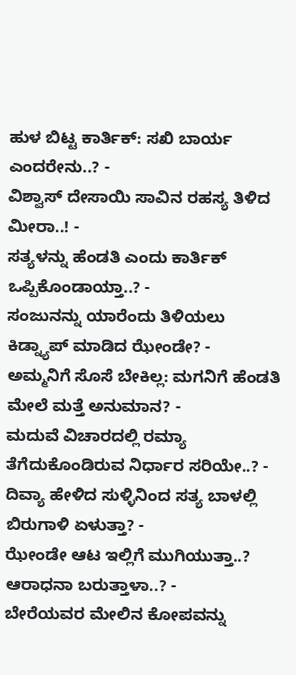ಹುಳ ಬಿಟ್ಟ ಕಾರ್ತಿಕ್: ಸಖಿ ಬಾರ್ಯ ಎಂದರೇನು..? -
ವಿಶ್ವಾಸ್ ದೇಸಾಯಿ ಸಾವಿನ ರಹಸ್ಯ ತಿಳಿದ ಮೀರಾ..! -
ಸತ್ಯಳನ್ನು ಹೆಂಡತಿ ಎಂದು ಕಾರ್ತಿಕ್ ಒಪ್ಪಿಕೊಂಡಾಯ್ತಾ..? -
ಸಂಜುನನ್ನು ಯಾರೆಂದು ತಿಳಿಯಲು ಕಿಡ್ನ್ಯಾಪ್ ಮಾಡಿದ ಝೇಂಡೇ? -
ಅಮ್ಮನಿಗೆ ಸೊಸೆ ಬೇಕಿಲ್ಲ: ಮಗನಿಗೆ ಹೆಂಡತಿ ಮೇಲೆ ಮತ್ತೆ ಅನುಮಾನ? -
ಮದುವೆ ವಿಚಾರದಲ್ಲಿ ರಮ್ಯಾ ತೆಗೆದುಕೊಂಡಿರುವ ನಿರ್ಧಾರ ಸರಿಯೇ..? -
ದಿವ್ಯಾ ಹೇಳಿದ ಸುಳ್ಳಿನಿಂದ ಸತ್ಯ ಬಾಳಲ್ಲಿ ಬಿರುಗಾಳಿ ಏಳುತ್ತಾ? -
ಝೇಂಡೇ ಆಟ ಇಲ್ಲಿಗೆ ಮುಗಿಯುತ್ತಾ..? ಆರಾಧನಾ ಬರುತ್ತಾಳಾ..? -
ಬೇರೆಯವರ ಮೇಲಿನ ಕೋಪವನ್ನು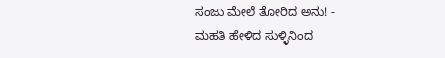ಸಂಜು ಮೇಲೆ ತೋರಿದ ಅನು! -
ಮಹತಿ ಹೇಳಿದ ಸುಳ್ಳಿನಿಂದ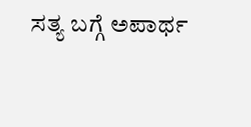ಸತ್ಯ ಬಗ್ಗೆ ಅಪಾರ್ಥ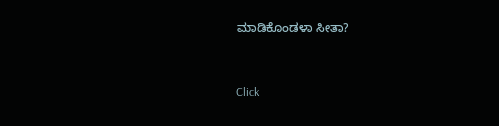ಮಾಡಿಕೊಂಡಳಾ ಸೀತಾ?


Click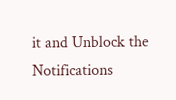it and Unblock the Notifications